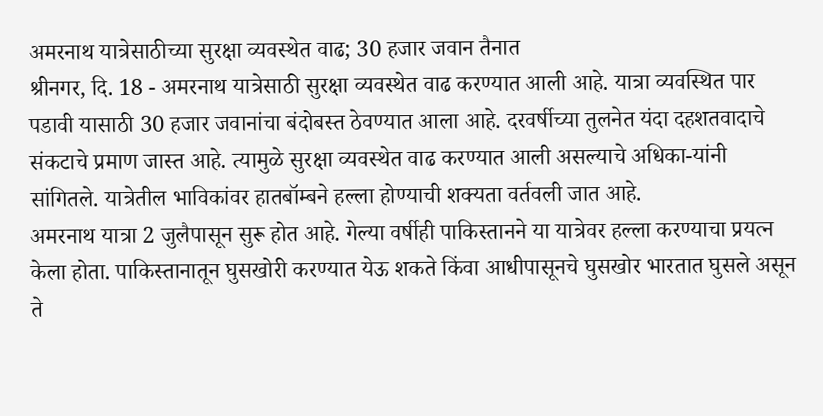अमरनाथ यात्रेसाठीच्या सुरक्षा व्यवस्थेत वाढ; 30 हजार जवान तैनात
श्रीनगर, दि. 18 - अमरनाथ यात्रेसाठी सुरक्षा व्यवस्थेत वाढ करण्यात आली आहे. यात्रा व्यवस्थित पार पडावी यासाठी 30 हजार जवानांचा बंदोबस्त ठेवण्यात आला आहे. दरवर्षीच्या तुलनेत यंदा दहशतवादाचे संकटाचे प्रमाण जास्त आहे. त्यामुळे सुरक्षा व्यवस्थेत वाढ करण्यात आली असल्याचे अधिका-यांनी सांगितले. यात्रेतील भाविकांवर हातबॉम्बने हल्ला होण्याची शक्यता वर्तवली जात आहे.
अमरनाथ यात्रा 2 जुलैपासून सुरू होत आहे. गेल्या वर्षीही पाकिस्तानने या यात्रेवर हल्ला करण्याचा प्रयत्न केला होता. पाकिस्तानातून घुसखोरी करण्यात येऊ शकते किंवा आधीपासूनचे घुसखोर भारतात घुसले असून ते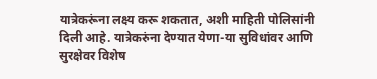यात्रेकरूंना लक्ष्य करू शकतात, अशी माहिती पोलिसांनी दिली आहे. यात्रेकरुंना देण्यात येणा-या सुविधांवर आणि सुरक्षेवर विशेष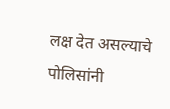लक्ष देत असल्याचे पोलिसांनी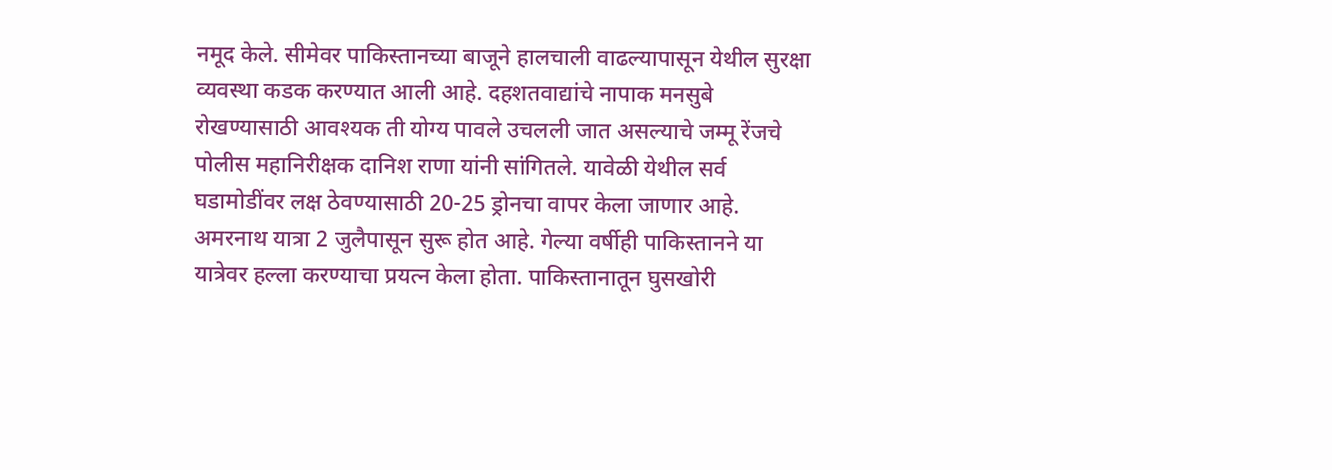नमूद केले. सीमेवर पाकिस्तानच्या बाजूने हालचाली वाढल्यापासून येथील सुरक्षा व्यवस्था कडक करण्यात आली आहे. दहशतवाद्यांचे नापाक मनसुबे रोखण्यासाठी आवश्यक ती योग्य पावले उचलली जात असल्याचे जम्मू रेंजचे पोलीस महानिरीक्षक दानिश राणा यांनी सांगितले. यावेळी येथील सर्व घडामोडींवर लक्ष ठेवण्यासाठी 20-25 ड्रोनचा वापर केला जाणार आहे.
अमरनाथ यात्रा 2 जुलैपासून सुरू होत आहे. गेल्या वर्षीही पाकिस्तानने या यात्रेवर हल्ला करण्याचा प्रयत्न केला होता. पाकिस्तानातून घुसखोरी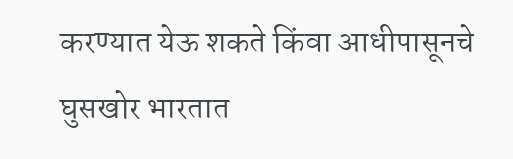करण्यात येऊ शकते किंवा आधीपासूनचे घुसखोर भारतात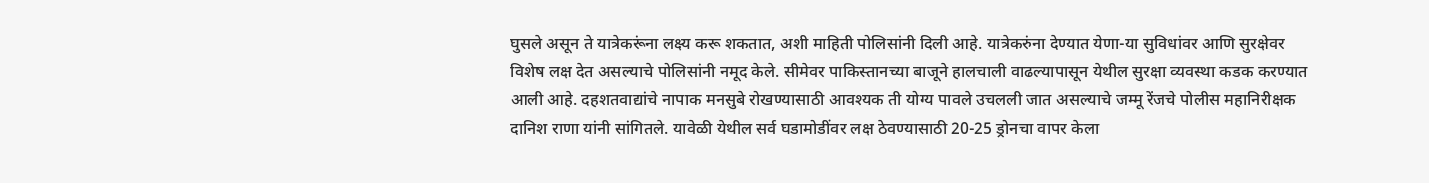घुसले असून ते यात्रेकरूंना लक्ष्य करू शकतात, अशी माहिती पोलिसांनी दिली आहे. यात्रेकरुंना देण्यात येणा-या सुविधांवर आणि सुरक्षेवर विशेष लक्ष देत असल्याचे पोलिसांनी नमूद केले. सीमेवर पाकिस्तानच्या बाजूने हालचाली वाढल्यापासून येथील सुरक्षा व्यवस्था कडक करण्यात आली आहे. दहशतवाद्यांचे नापाक मनसुबे रोखण्यासाठी आवश्यक ती योग्य पावले उचलली जात असल्याचे जम्मू रेंजचे पोलीस महानिरीक्षक दानिश राणा यांनी सांगितले. यावेळी येथील सर्व घडामोडींवर लक्ष ठेवण्यासाठी 20-25 ड्रोनचा वापर केला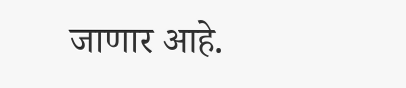जाणार आहे.